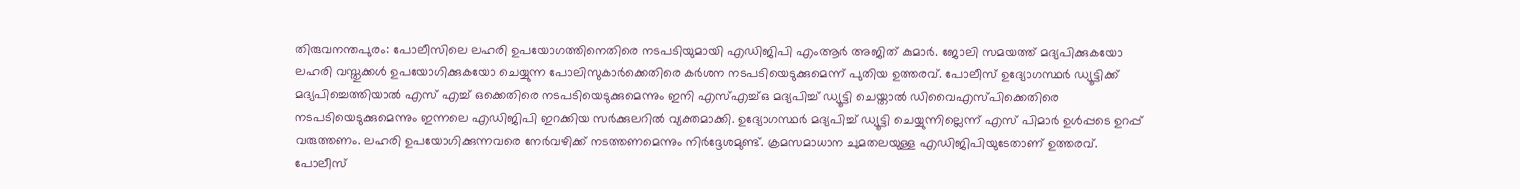തിരുവനന്തപുരം: പോലീസിലെ ലഹരി ഉപയോഗത്തിനെതിരെ നടപടിയുമായി എഡിജിപി എംആർ അജിത് കുമാർ. ജോലി സമയത്ത് മദ്യപിക്കുകയോ ലഹരി വസ്തുക്കൾ ഉപയോഗിക്കുകയോ ചെയ്യുന്ന പോലിസുകാർക്കെതിരെ കർശന നടപടിയെടുക്കുമെന്ന് പുതിയ ഉത്തരവ്. പോലീസ് ഉദ്യോഗസ്ഥർ ഡ്യൂട്ടിക്ക് മദ്യപിച്ചെത്തിയാൽ എസ് എച്ച് ഒക്കെതിരെ നടപടിയെടുക്കുമെന്നും ഇനി എസ്എച്ച്ഒ മദ്യപിച്ച് ഡ്യൂട്ടി ചെയ്താൽ ഡിവൈഎസ്പിക്കെതിരെ നടപടിയെടുക്കുമെന്നും ഇന്നലെ എഡിജിപി ഇറക്കിയ സർക്കുലറിൽ വ്യക്തമാക്കി. ഉദ്യോഗസ്ഥർ മദ്യപിച്ച് ഡ്യൂട്ടി ചെയ്യുന്നില്ലെന്ന് എസ് പിമാർ ഉൾപ്പടെ ഉറപ്പ് വരുത്തണം. ലഹരി ഉപയോഗിക്കുന്നവരെ നേർവഴിക്ക് നടത്തണമെന്നും നിർദ്ദേശമുണ്ട്. ക്രമസമാധാന ചുമതലയുള്ള എഡിജിപിയുടേതാണ് ഉത്തരവ്.
പോലീസ്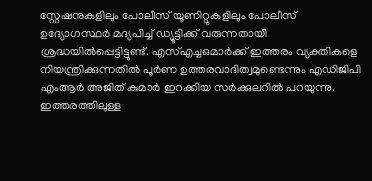സ്റ്റേഷനുകളിലും പോലീസ് യൂണിറ്റുകളിലും പോലീസ് ഉദ്യോഗസ്ഥർ മദ്യപിച്ച് ഡ്യൂട്ടിക്ക് വരുന്നതായി ശ്രദ്ധയിൽപ്പെട്ടിട്ടുണ്ട്. എസ്എച്ചഒമാർക്ക് ഇത്തരം വ്യക്തികളെ നിയന്ത്രിക്കുന്നതിൽ പൂർണ ഉത്തരവാദിത്വമുണ്ടെന്നും എഡിജിപി എംആർ അജിത് കുമാർ ഇറക്കിയ സർക്കുലറിൽ പറയുന്നു. ഇത്തരത്തിലുള്ള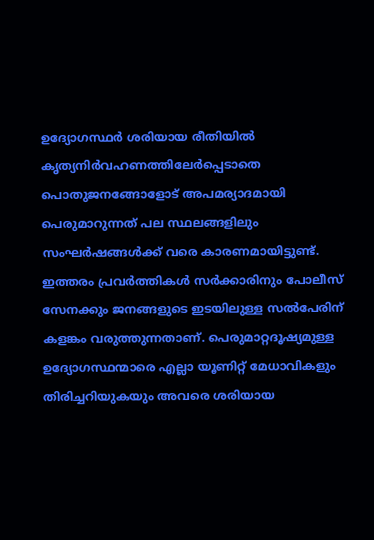ഉദ്യോഗസ്ഥർ ശരിയായ രീതിയിൽ കൃത്യനിർവഹണത്തിലേർപ്പെടാതെ പൊതുജനങ്ങോളോട് അപമര്യാദമായി പെരുമാറുന്നത് പല സ്ഥലങ്ങളിലും സംഘർഷങ്ങൾക്ക് വരെ കാരണമായിട്ടുണ്ട്.
ഇത്തരം പ്രവർത്തികൾ സർക്കാരിനും പോലീസ് സേനക്കും ജനങ്ങളുടെ ഇടയിലുള്ള സൽപേരിന് കളങ്കം വരുത്തുന്നതാണ്. പെരുമാറ്റദൂഷ്യമുള്ള ഉദ്യോഗസ്ഥന്മാരെ എല്ലാ യൂണിറ്റ് മേധാവികളും തിരിച്ചറിയുകയും അവരെ ശരിയായ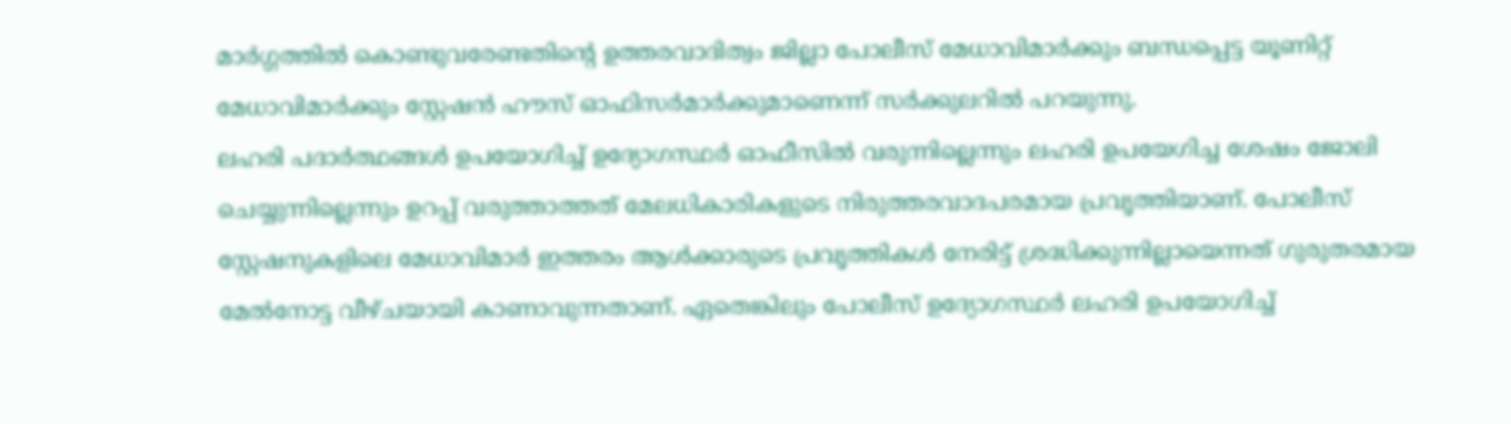മാർഗ്ഗത്തിൽ കൊണ്ടുവരേണ്ടതിന്റെ ഉത്തരവാദിത്വം ജില്ലാ പോലീസ് മേധാവിമാർക്കും ബന്ധപ്പെട്ട യൂണിറ്റ് മേധാവിമാർക്കും സ്റ്റേഷൻ ഹൗസ് ഓഫിസർമാർക്കുമാണെന്ന് സർക്കുലറിൽ പറയുന്നു.
ലഹരി പദാർത്ഥങ്ങൾ ഉപയോഗിച്ച് ഉദ്യോഗസ്ഥർ ഓഫീസിൽ വരുന്നില്ലെന്നും ലഹരി ഉപയേഗിച്ച ശേഷം ജോലി ചെയ്യുന്നില്ലെന്നും ഉറപ്പ് വരുത്താത്തത് മേലധികാരികളുടെ നിരുത്തരവാദപരമായ പ്രവൃത്തിയാണ്. പോലീസ് സ്റ്റേഷനുകളിലെ മേധാവിമാർ ഇത്തരം ആൾക്കാരുടെ പ്രവൃത്തികൾ നേരിട്ട് ശ്രദ്ധിക്കുന്നില്ലായെന്നത് ഗുരുതരമായ മേൽനോട്ട വീഴ്ചയായി കാണാവുന്നതാണ്. ഏതെങ്കിലും പോലീസ് ഉദ്യോഗസ്ഥർ ലഹരി ഉപയോഗിച്ച്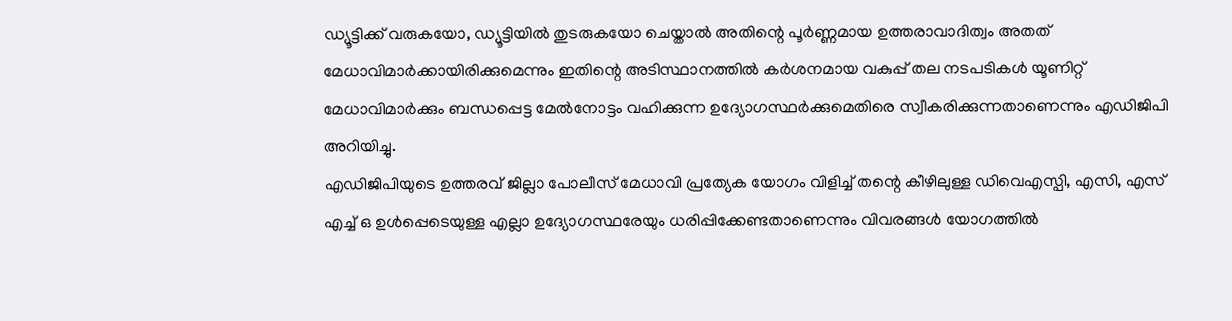ഡ്യൂട്ടിക്ക് വരുകയോ, ഡ്യൂട്ടിയിൽ തുടരുകയോ ചെയ്താൽ അതിന്റെ പൂർണ്ണമായ ഉത്തരാവാദിത്വം അതത് മേധാവിമാർക്കായിരിക്കുമെന്നും ഇതിന്റെ അടിസ്ഥാനത്തിൽ കർശനമായ വകുപ്പ് തല നടപടികൾ യൂണിറ്റ് മേധാവിമാർക്കും ബന്ധപ്പെട്ട മേൽനോട്ടം വഹിക്കുന്ന ഉദ്യോഗസ്ഥർക്കുമെതിരെ സ്വീകരിക്കുന്നതാണെന്നും എഡിജിപി അറിയിച്ചു.
എഡിജിപിയുടെ ഉത്തരവ് ജില്ലാ പോലീസ് മേധാവി പ്രത്യേക യോഗം വിളിച്ച് തന്റെ കീഴിലുള്ള ഡിവെഎസ്പി, എസി, എസ് എച്ച് ഒ ഉൾപ്പെടെയുള്ള എല്ലാ ഉദ്യോഗസ്ഥരേയും ധരിപ്പിക്കേണ്ടതാണെന്നും വിവരങ്ങൾ യോഗത്തിൽ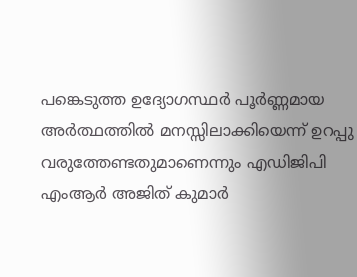പങ്കെടുത്ത ഉദ്യോഗസ്ഥർ പൂർണ്ണമായ അർത്ഥത്തിൽ മനസ്സിലാക്കിയെന്ന് ഉറപ്പു വരുത്തേണ്ടതുമാണെന്നും എഡിജിപി എംആർ അജിത് കുമാർ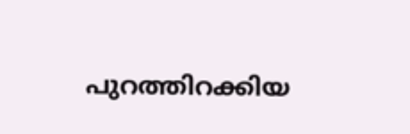പുറത്തിറക്കിയ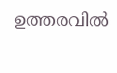ഉത്തരവിൽ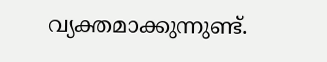വ്യക്തമാക്കുന്നുണ്ട്.